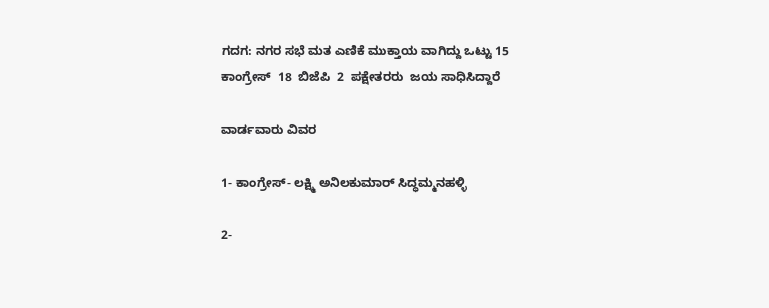ಗದಗ: ನಗರ ಸಭೆ ಮತ ಎಣಿಕೆ ಮುಕ್ತಾಯ ವಾಗಿದ್ದು ಒಟ್ಟು 15 ಕಾಂಗ್ರೇಸ್  18  ಬಿಜೆಪಿ  2  ಪಕ್ಷೇತರರು  ಜಯ ಸಾಧಿಸಿದ್ದಾರೆ

ವಾರ್ಡವಾರು ವಿವರ

1- ಕಾಂಗ್ರೇಸ್- ಲಕ್ಷ್ಮಿ ಅನಿಲಕುಮಾರ್ ಸಿದ್ಧಮ್ಮನಹಳ್ಳಿ

2-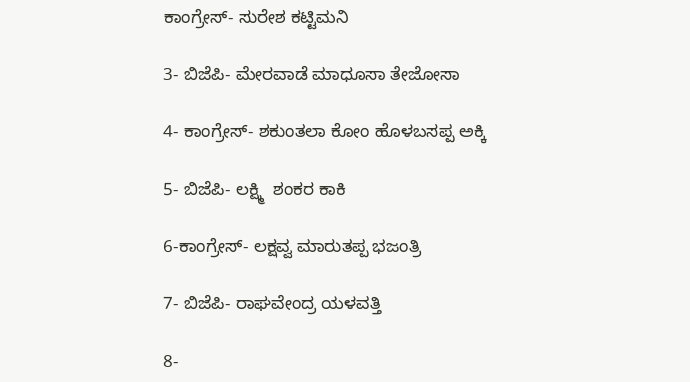ಕಾಂಗ್ರೇಸ್- ಸುರೇಶ ಕಟ್ಟಿಮನಿ

3- ಬಿಜೆಪಿ- ಮೇರವಾಡೆ ಮಾಧೂಸಾ ತೇಜೋಸಾ

4- ಕಾಂಗ್ರೇಸ್- ಶಕುಂತಲಾ ಕೋಂ ಹೊಳಬಸಪ್ಪ ಅಕ್ಕಿ

5- ಬಿಜೆಪಿ- ಲಕ್ಷ್ಮಿ  ಶಂಕರ ಕಾಕಿ

6-ಕಾಂಗ್ರೇಸ್- ಲಕ್ಷವ್ವ ಮಾರುತಪ್ಪ ಭಜಂತ್ರಿ

7- ಬಿಜೆಪಿ- ರಾಘವೇಂದ್ರ ಯಳವತ್ತಿ

8-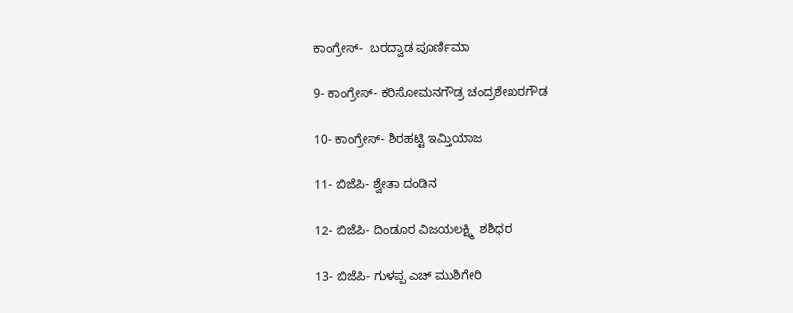ಕಾಂಗ್ರೇಸ್-  ಬರದ್ವಾಡ ಪೂರ್ಣಿಮಾ

9- ಕಾಂಗ್ರೇಸ್- ಕರಿಸೋಮನಗೌಡ್ರ ಚಂದ್ರಶೇಖರಗೌಡ

10- ಕಾಂಗ್ರೇಸ್- ಶಿರಹಟ್ಟಿ ಇಮ್ತಿಯಾಜ

11- ಬಿಜೆಪಿ- ಶ್ವೇತಾ ದಂಡಿನ

12- ಬಿಜೆಪಿ- ದಿಂಡೂರ ವಿಜಯಲಕ್ಷ್ಮಿ  ಶಶಿಧರ

13- ಬಿಜೆಪಿ- ಗುಳಪ್ಪ ಎಚ್ ಮುಶಿಗೇರಿ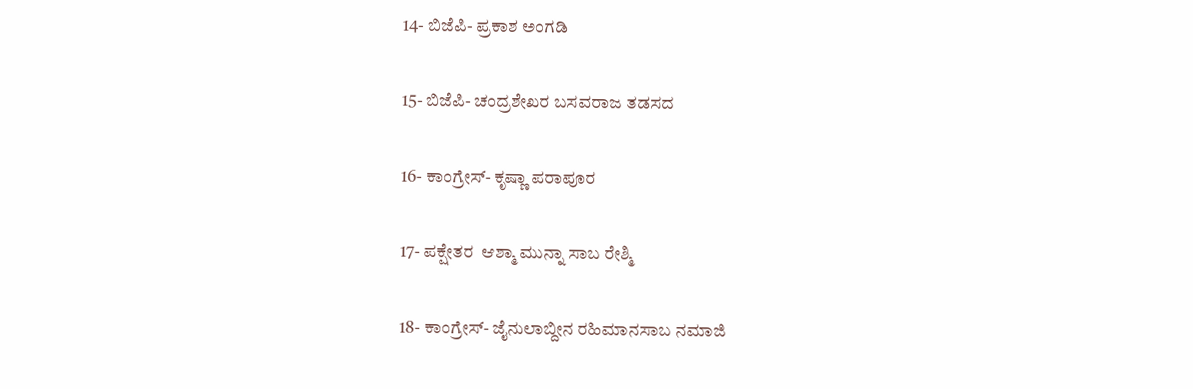14- ಬಿಜೆಪಿ- ಪ್ರಕಾಶ ಅಂಗಡಿ

15- ಬಿಜೆಪಿ- ಚಂದ್ರಶೇಖರ ಬಸವರಾಜ ತಡಸದ

16- ಕಾಂಗ್ರೇಸ್- ಕೃಷ್ಣಾ ಪರಾಪೂರ

17- ಪಕ್ಷೇತರ  ಆಶ್ಮಾ ಮುನ್ನಾ ಸಾಬ ರೇಶ್ಮಿ

18- ಕಾಂಗ್ರೇಸ್- ಜೈನುಲಾಬ್ದೀನ ರಹಿಮಾನಸಾಬ ನಮಾಜಿ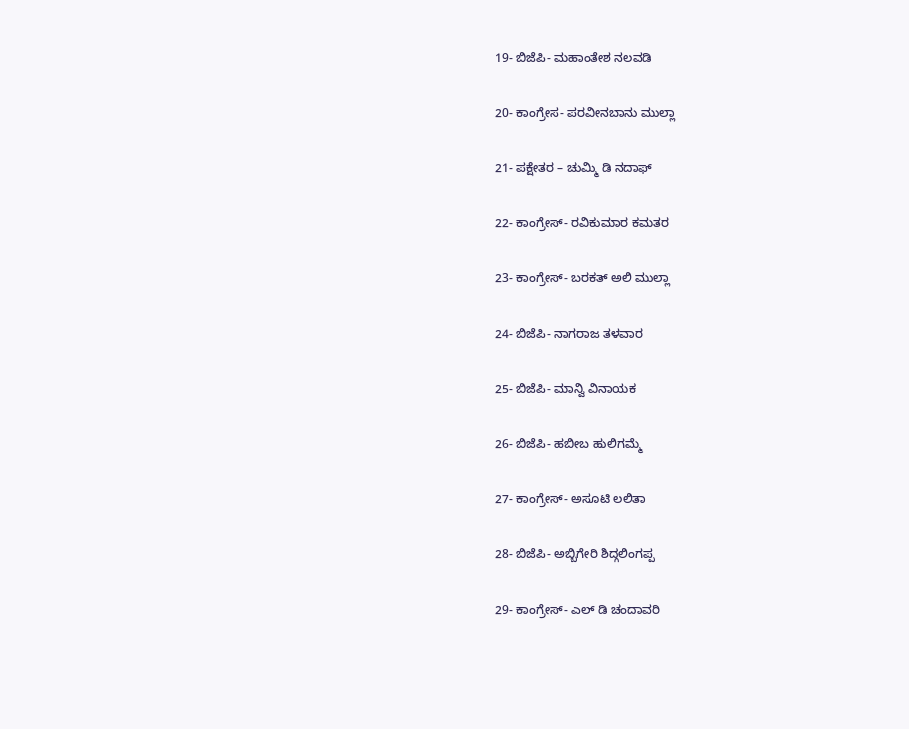19- ಬಿಜೆಪಿ- ಮಹಾಂತೇಶ ನಲವಡಿ

20- ಕಾಂಗ್ರೇಸ- ಪರವೀನಬಾನು ಮುಲ್ಲಾ

21- ಪಕ್ಷೇತರ – ಚುಮ್ಮಿ ಡಿ ನದಾಫ್

22- ಕಾಂಗ್ರೇಸ್- ರವಿಕುಮಾರ ಕಮತರ

23- ಕಾಂಗ್ರೇಸ್- ಬರಕತ್ ಅಲಿ ಮುಲ್ಲಾ

24- ಬಿಜೆಪಿ- ನಾಗರಾಜ ತಳವಾರ

25- ಬಿಜೆಪಿ- ಮಾನ್ವಿ ವಿನಾಯಕ

26- ಬಿಜೆಪಿ- ಹಬೀಬ ಹುಲಿಗಮ್ಮೆ

27- ಕಾಂಗ್ರೇಸ್- ಅಸೂಟಿ ಲಲಿತಾ

28- ಬಿಜೆಪಿ- ಅಬ್ಬಿಗೇರಿ ಶಿದ್ಗಲಿಂಗಪ್ಪ

29- ಕಾಂಗ್ರೇಸ್- ಎಲ್ ಡಿ ಚಂದಾವರಿ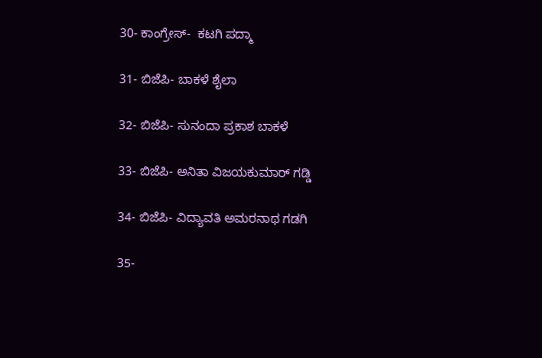30- ಕಾಂಗ್ರೇಸ್-  ಕಟಗಿ ಪದ್ಮಾ

31- ಬಿಜೆಪಿ- ಬಾಕಳೆ ಶೈಲಾ

32- ಬಿಜೆಪಿ- ಸುನಂದಾ ಪ್ರಕಾಶ ಬಾಕಳೆ

33- ಬಿಜೆಪಿ- ಅನಿತಾ ವಿಜಯಕುಮಾರ್ ಗಡ್ಡಿ

34- ಬಿಜೆಪಿ- ವಿದ್ಯಾವತಿ ಅಮರನಾಥ ಗಡಗಿ

35-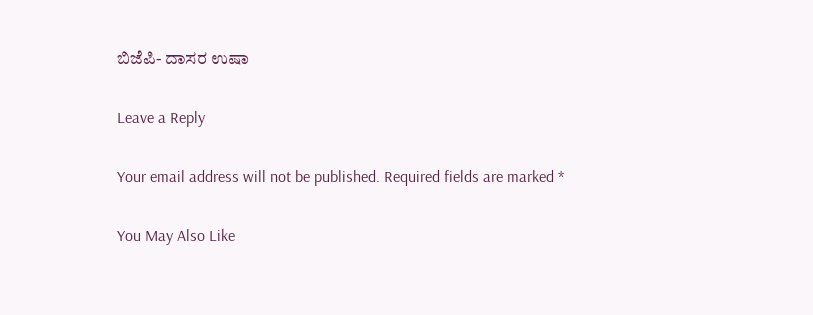ಬಿಜೆಪಿ- ದಾಸರ ಉಷಾ

Leave a Reply

Your email address will not be published. Required fields are marked *

You May Also Like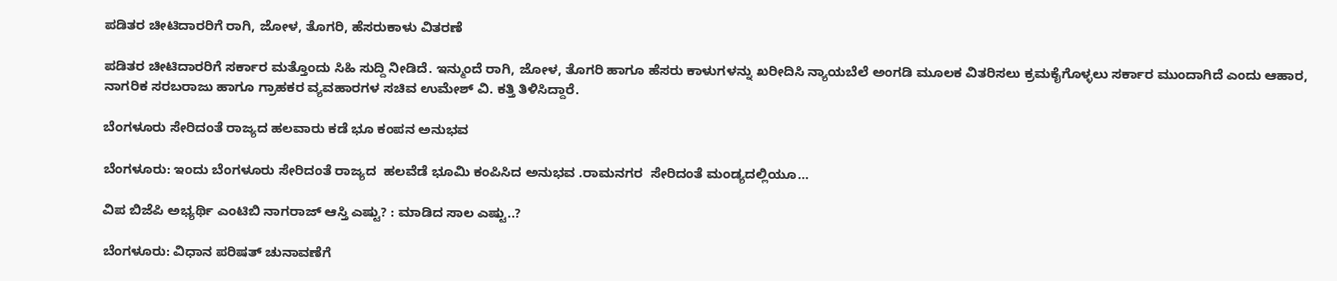ಪಡಿತರ ಚೀಟಿದಾರರಿಗೆ ರಾಗಿ, ಜೋಳ, ತೊಗರಿ, ಹೆಸರುಕಾಳು ವಿತರಣೆ

ಪಡಿತರ ಚೀಟಿದಾರರಿಗೆ ಸರ್ಕಾರ ಮತ್ತೊಂದು ಸಿಹಿ ಸುದ್ದಿ ನೀಡಿದೆ. ಇನ್ಮುಂದೆ ರಾಗಿ, ಜೋಳ, ತೊಗರಿ ಹಾಗೂ ಹೆಸರು ಕಾಳುಗಳನ್ನು ಖರೀದಿಸಿ ನ್ಯಾಯಬೆಲೆ ಅಂಗಡಿ ಮೂಲಕ ವಿತರಿಸಲು ಕ್ರಮಕೈಗೊಳ್ಳಲು ಸರ್ಕಾರ ಮುಂದಾಗಿದೆ ಎಂದು ಆಹಾರ, ನಾಗರಿಕ ಸರಬರಾಜು ಹಾಗೂ ಗ್ರಾಹಕರ ವ್ಯವಹಾರಗಳ ಸಚಿವ ಉಮೇಶ್ ವಿ. ಕತ್ತಿ ತಿಳಿಸಿದ್ದಾರೆ.

ಬೆಂಗಳೂರು ಸೇರಿದಂತೆ ರಾಜ್ಯದ ಹಲವಾರು ಕಡೆ ಭೂ ಕಂಪನ ಅನುಭವ

ಬೆಂಗಳೂರು: ಇಂದು ಬೆಂಗಳೂರು ಸೇರಿದಂತೆ ರಾಜ್ಯದ  ಹಲವೆಡೆ ಭೂಮಿ ಕಂಪಿಸಿದ ಅನುಭವ .ರಾಮನಗರ  ಸೇರಿದಂತೆ ಮಂಡ್ಯದಲ್ಲಿಯೂ…

ವಿಪ ಬಿಜೆಪಿ ಅಭ್ಯರ್ಥಿ ಎಂಟಿಬಿ ನಾಗರಾಜ್ ಆಸ್ತಿ ಎಷ್ಟು? : ಮಾಡಿದ ಸಾಲ ಎಷ್ಟು..?

ಬೆಂಗಳೂರು: ವಿಧಾನ ಪರಿಷತ್‍ ಚುನಾವಣೆಗೆ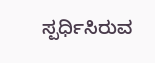ಸ್ಪರ್ಧಿಸಿರುವ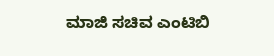ಮಾಜಿ ಸಚಿವ ಎಂಟಿಬಿ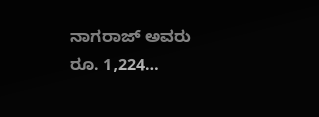ನಾಗರಾಜ್ ಅವರು ರೂ. 1,224…